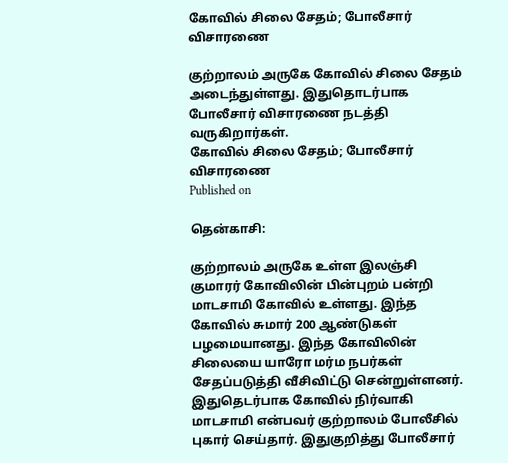கோவில் சிலை சேதம்; போலீசார் விசாரணை

குற்றாலம் அருகே கோவில் சிலை சேதம் அடைந்துள்ளது. இதுதொடர்பாக போலீசார் விசாரணை நடத்தி வருகிறார்கள்.
கோவில் சிலை சேதம்; போலீசார் விசாரணை
Published on

தென்காசி:

குற்றாலம் அருகே உள்ள இலஞ்சி குமாரர் கோவிலின் பின்புறம் பன்றி மாடசாமி கோவில் உள்ளது. இந்த கோவில் சுமார் 200 ஆண்டுகள் பழமையானது. இந்த கோவிலின் சிலையை யாரோ மர்ம நபர்கள் சேதப்படுத்தி வீசிவிட்டு சென்றுள்ளனர். இதுதெடர்பாக கோவில் நிர்வாகி மாடசாமி என்பவர் குற்றாலம் போலீசில் புகார் செய்தார். இதுகுறித்து போலீசார்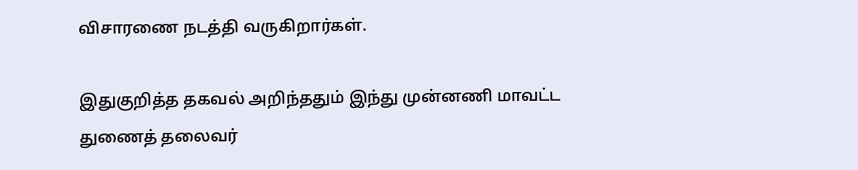விசாரணை நடத்தி வருகிறார்கள்.

இதுகுறித்த தகவல் அறிந்ததும் இந்து முன்னணி மாவட்ட துணைத் தலைவர்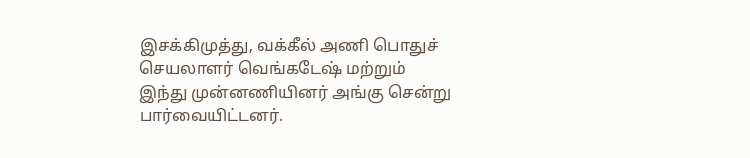இசக்கிமுத்து, வக்கீல் அணி பொதுச் செயலாளர் வெங்கடேஷ் மற்றும் இந்து முன்னணியினர் அங்கு சென்று பார்வையிட்டனர்.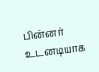பின்னர் உடனடியாக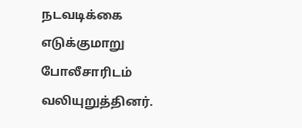நடவடிக்கை எடுக்குமாறு போலீசாரிடம் வலியுறுத்தினர்.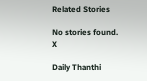Related Stories

No stories found.
X

Daily Thanthi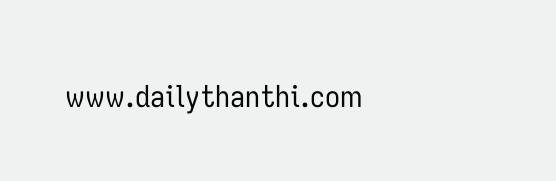www.dailythanthi.com